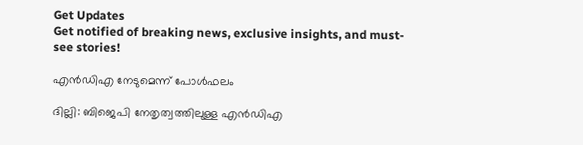Get Updates
Get notified of breaking news, exclusive insights, and must-see stories!

എന്‍ഡിഎ നേടുമെന്ന് പോള്‍ഫലം

ദില്ലി: ബിജെപി നേതൃത്വത്തിലുള്ള എന്‍ഡിഎ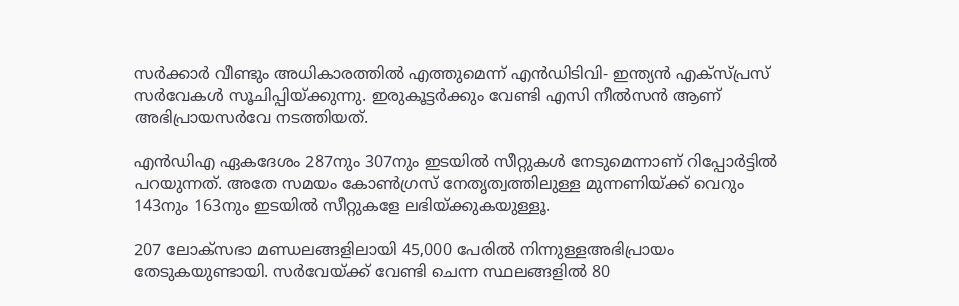സര്‍ക്കാര്‍ വീണ്ടും അധികാരത്തില്‍ എത്തുമെന്ന് എന്‍ഡിടിവി- ഇന്ത്യന്‍ എക്സ്പ്രസ് സര്‍വേകള്‍ സൂചിപ്പിയ്ക്കുന്നു. ഇരുകൂട്ടര്‍ക്കും വേണ്ടി എസി നീല്‍സന്‍ ആണ് അഭിപ്രായസര്‍വേ നടത്തിയത്.

എന്‍ഡിഎ ഏകദേശം 287നും 307നും ഇടയില്‍ സീറ്റുകള്‍ നേടുമെന്നാണ് റിപ്പോര്‍ട്ടില്‍ പറയുന്നത്. അതേ സമയം കോണ്‍ഗ്രസ് നേതൃത്വത്തിലുള്ള മുന്നണിയ്ക്ക് വെറും 143നും 163നും ഇടയില്‍ സീറ്റുകളേ ലഭിയ്ക്കുകയുള്ളൂ.

207 ലോക്സഭാ മണ്ഡലങ്ങളിലായി 45,000 പേരില്‍ നിന്നുള്ളഅഭിപ്രായം തേടുകയുണ്ടായി. സര്‍വേയ്ക്ക് വേണ്ടി ചെന്ന സ്ഥലങ്ങളില്‍ 80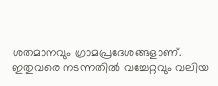ശതമാനവും ഗ്രാമപ്രദേശങ്ങളാണ്. ഇതുവരെ നടന്നതില്‍ വച്ചേറ്റവും വലിയ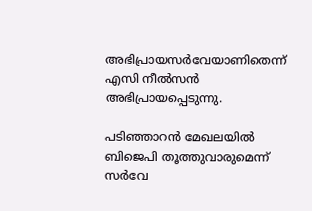അഭിപ്രായസര്‍വേയാണിതെന്ന് എസി നീല്‍സന്‍ അഭിപ്രായപ്പെടുന്നു.

പടിഞ്ഞാറന്‍ മേഖലയില്‍ ബിജെപി തൂത്തുവാരുമെന്ന് സര്‍വേ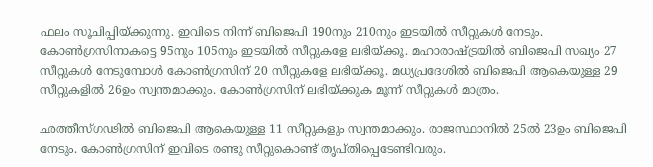ഫലം സൂചിപ്പിയ്ക്കുന്നു. ഇവിടെ നിന്ന് ബിജെപി 190നും 210നും ഇടയില്‍ സീറ്റുകള്‍ നേടും. കോണ്‍ഗ്രസിനാകട്ടെ 95നും 105നും ഇടയില്‍ സീറ്റുകളേ ലഭിയ്ക്കൂ. മഹാരാഷ്ട്രയില്‍ ബിജെപി സഖ്യം 27 സീറ്റുകള്‍ നേടുമ്പോള്‍ കോണ്‍ഗ്രസിന് 20 സീറ്റുകളേ ലഭിയ്ക്കൂ. മധ്യപ്രദേശില്‍ ബിജെപി ആകെയുള്ള 29 സീറ്റുകളില്‍ 26ഉം സ്വന്തമാക്കും. കോണ്‍ഗ്രസിന് ലഭിയ്ക്കുക മൂന്ന് സീറ്റുകള്‍ മാത്രം.

ഛത്തീസ്ഗഢില്‍ ബിജെപി ആകെയുള്ള 11 സീറ്റുകളും സ്വന്തമാക്കും. രാജസ്ഥാനില്‍ 25ല്‍ 23ഉം ബിജെപി നേടും. കോണ്‍ഗ്രസിന് ഇവിടെ രണ്ടു സീറ്റുകൊണ്ട് തൃപ്തിപ്പെടേണ്ടിവരും.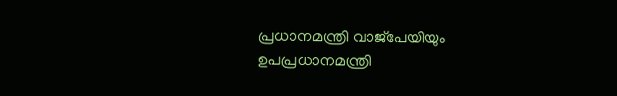പ്രധാനമന്ത്രി വാജ്പേയിയും ഉപപ്രധാനമന്ത്രി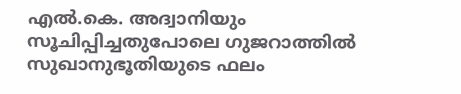എല്‍.കെ. അദ്വാനിയും സൂചിപ്പിച്ചതുപോലെ ഗുജറാത്തില്‍ സുഖാനുഭൂതിയുടെ ഫലം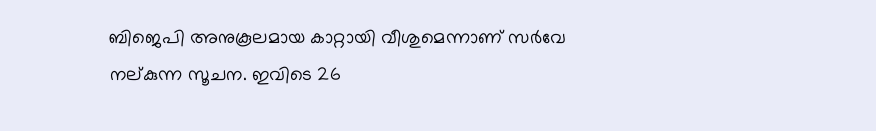ബിജെപി അനുകൂലമായ കാറ്റായി വീശുമെന്നാണ് സര്‍വേ നല്കുന്ന സൂചന. ഇവിടെ 26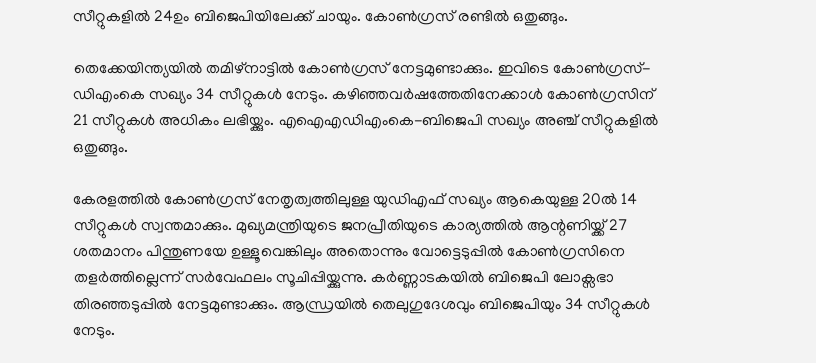സീറ്റുകളില്‍ 24ഉം ബിജെപിയിലേക്ക് ചായും. കോണ്‍ഗ്രസ് രണ്ടില്‍ ഒതുങ്ങും.

തെക്കേയിന്ത്യയില്‍ തമിഴ്നാട്ടില്‍ കോണ്‍ഗ്രസ് നേട്ടമുണ്ടാക്കും. ഇവിടെ കോണ്‍ഗ്രസ്-ഡിഎംകെ സഖ്യം 34 സീറ്റുകള്‍ നേടും. കഴിഞ്ഞവര്‍ഷത്തേതിനേക്കാള്‍ കോണ്‍ഗ്രസിന് 21 സീറ്റുകള്‍ അധികം ലഭിയ്ക്കും. എഐഎഡിഎംകെ-ബിജെപി സഖ്യം അഞ്ച് സീറ്റുകളില്‍ ഒതുങ്ങും.

കേരളത്തില്‍ കോണ്‍ഗ്രസ് നേതൃത്വത്തിലുള്ള യുഡിഎഫ് സഖ്യം ആകെയുള്ള 20ല്‍ 14 സീറ്റുകള്‍ സ്വന്തമാക്കും. മുഖ്യമന്ത്രിയുടെ ജനപ്രീതിയുടെ കാര്യത്തില്‍ ആന്റണിയ്ക്ക് 27 ശതമാനം പിന്തുണയേ ഉള്ളൂവെങ്കിലും അതൊന്നും വോട്ടെടുപ്പില്‍ കോണ്‍ഗ്രസിനെ തളര്‍ത്തില്ലെന്ന് സര്‍വേഫലം സൂചിപ്പിയ്ക്കുന്നു. കര്‍ണ്ണാടകയില്‍ ബിജെപി ലോക്സഭാ തിരഞ്ഞടുപ്പില്‍ നേട്ടമുണ്ടാക്കും. ആന്ധ്രയില്‍ തെലുഗുദേശവും ബിജെപിയും 34 സീറ്റുകള്‍ നേടും.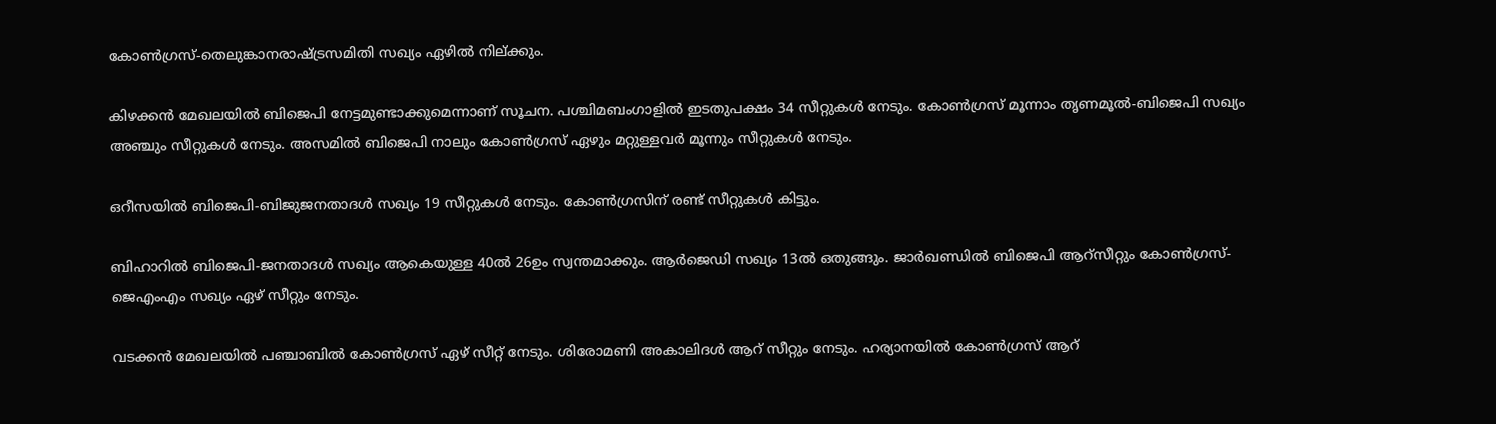കോണ്‍ഗ്രസ്-തെലുങ്കാനരാഷ്ട്രസമിതി സഖ്യം ഏഴില്‍ നില്ക്കും.

കിഴക്കന്‍ മേഖലയില്‍ ബിജെപി നേട്ടമുണ്ടാക്കുമെന്നാണ് സൂചന. പശ്ചിമബംഗാളില്‍ ഇടതുപക്ഷം 34 സീറ്റുകള്‍ നേടും. കോണ്‍ഗ്രസ് മൂന്നാം തൃണമൂല്‍-ബിജെപി സഖ്യം അഞ്ചും സീറ്റുകള്‍ നേടും. അസമില്‍ ബിജെപി നാലും കോണ്‍ഗ്രസ് ഏഴും മറ്റുള്ളവര്‍ മൂന്നും സീറ്റുകള്‍ നേടും.

ഒറീസയില്‍ ബിജെപി-ബിജുജനതാദള്‍ സഖ്യം 19 സീറ്റുകള്‍ നേടും. കോണ്‍ഗ്രസിന് രണ്ട് സീറ്റുകള്‍ കിട്ടും.

ബിഹാറില്‍ ബിജെപി-ജനതാദള്‍ സഖ്യം ആകെയുള്ള 40ല്‍ 26ഉം സ്വന്തമാക്കും. ആര്‍ജെഡി സഖ്യം 13ല്‍ ഒതുങ്ങും. ജാര്‍ഖണ്ഡില്‍ ബിജെപി ആറ്സീറ്റും കോണ്‍ഗ്രസ്-ജെഎംഎം സഖ്യം ഏഴ് സീറ്റും നേടും.

വടക്കന്‍ മേഖലയില്‍ പഞ്ചാബില്‍ കോണ്‍ഗ്രസ് ഏഴ് സീറ്റ് നേടും. ശിരോമണി അകാലിദള്‍ ആറ് സീറ്റും നേടും. ഹര്യാനയില്‍ കോണ്‍ഗ്രസ് ആറ്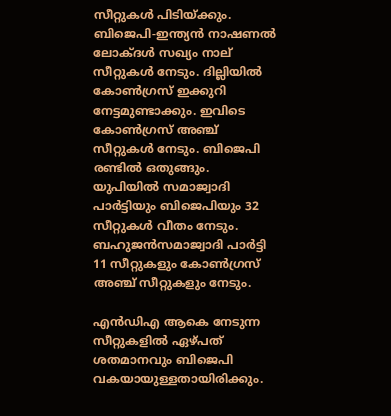സീറ്റുകള്‍ പിടിയ്ക്കും. ബിജെപി-ഇന്ത്യന്‍ നാഷണല്‍ ലോക്ദള്‍ സഖ്യം നാല് സീറ്റുകള്‍ നേടും. ദില്ലിയില്‍ കോണ്‍ഗ്രസ് ഇക്കുറി നേട്ടമുണ്ടാക്കും. ഇവിടെ കോണ്‍ഗ്രസ് അഞ്ച് സീറ്റുകള്‍ നേടും. ബിജെപി രണ്ടില്‍ ഒതുങ്ങും. യുപിയില്‍ സമാജ്വാദി പാര്‍ട്ടിയും ബിജെപിയും 32 സീറ്റുകള്‍ വീതം നേടും. ബഹുജന്‍സമാജ്വാദി പാര്‍ട്ടി 11 സീറ്റുകളും കോണ്‍ഗ്രസ് അഞ്ച് സീറ്റുകളും നേടും.

എന്‍ഡിഎ ആകെ നേടുന്ന സീറ്റുകളില്‍ ഏഴ്പത് ശതമാനവും ബിജെപി വകയായുള്ളതായിരിക്കും.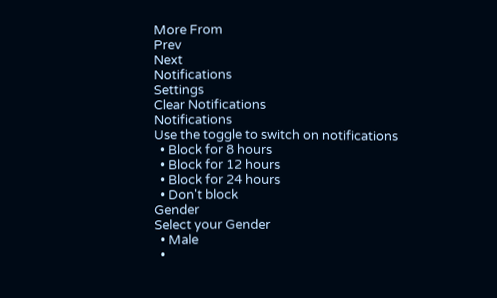More From
Prev
Next
Notifications
Settings
Clear Notifications
Notifications
Use the toggle to switch on notifications
  • Block for 8 hours
  • Block for 12 hours
  • Block for 24 hours
  • Don't block
Gender
Select your Gender
  • Male
  •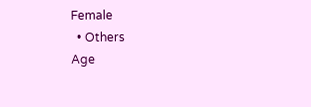Female
  • Others
Age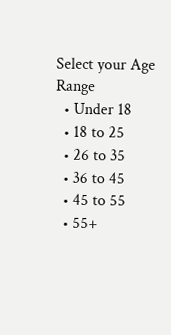Select your Age Range
  • Under 18
  • 18 to 25
  • 26 to 35
  • 36 to 45
  • 45 to 55
  • 55+